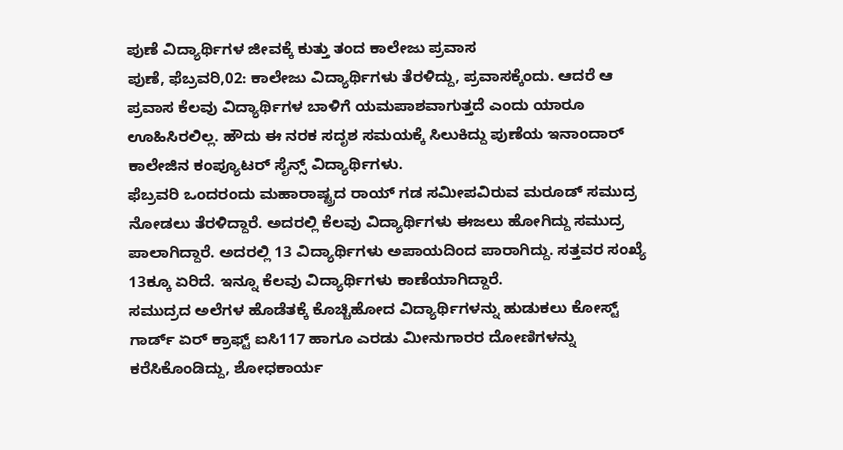ಪುಣೆ ವಿದ್ಯಾರ್ಥಿಗಳ ಜೀವಕ್ಕೆ ಕುತ್ತು ತಂದ ಕಾಲೇಜು ಪ್ರವಾಸ
ಪುಣೆ, ಫೆಬ್ರವರಿ,02: ಕಾಲೇಜು ವಿದ್ಯಾರ್ಥಿಗಳು ತೆರಳಿದ್ದು, ಪ್ರವಾಸಕ್ಕೆಂದು. ಆದರೆ ಆ ಪ್ರವಾಸ ಕೆಲವು ವಿದ್ಯಾರ್ಥಿಗಳ ಬಾಳಿಗೆ ಯಮಪಾಶವಾಗುತ್ತದೆ ಎಂದು ಯಾರೂ ಊಹಿಸಿರಲಿಲ್ಲ. ಹೌದು ಈ ನರಕ ಸದೃಶ ಸಮಯಕ್ಕೆ ಸಿಲುಕಿದ್ದು ಪುಣೆಯ ಇನಾಂದಾರ್ ಕಾಲೇಜಿನ ಕಂಪ್ಯೂಟರ್ ಸೈನ್ಸ್ ವಿದ್ಯಾರ್ಥಿಗಳು.
ಫೆಬ್ರವರಿ ಒಂದರಂದು ಮಹಾರಾಷ್ಟ್ರದ ರಾಯ್ ಗಡ ಸಮೀಪವಿರುವ ಮರೂಡ್ ಸಮುದ್ರ ನೋಡಲು ತೆರಳಿದ್ದಾರೆ. ಅದರಲ್ಲಿ ಕೆಲವು ವಿದ್ಯಾರ್ಥಿಗಳು ಈಜಲು ಹೋಗಿದ್ದು ಸಮುದ್ರ ಪಾಲಾಗಿದ್ದಾರೆ. ಅದರಲ್ಲಿ 13 ವಿದ್ಯಾರ್ಥಿಗಳು ಅಪಾಯದಿಂದ ಪಾರಾಗಿದ್ದು. ಸತ್ತವರ ಸಂಖ್ಯೆ 13ಕ್ಕೂ ಏರಿದೆ. ಇನ್ನೂ ಕೆಲವು ವಿದ್ಯಾರ್ಥಿಗಳು ಕಾಣೆಯಾಗಿದ್ದಾರೆ.
ಸಮುದ್ರದ ಅಲೆಗಳ ಹೊಡೆತಕ್ಕೆ ಕೊಚ್ಚಿಹೋದ ವಿದ್ಯಾರ್ಥಿಗಳನ್ನು ಹುಡುಕಲು ಕೋಸ್ಟ್ ಗಾರ್ಡ್ ಏರ್ ಕ್ರಾಫ್ಟ್ ಐಸಿ117 ಹಾಗೂ ಎರಡು ಮೀನುಗಾರರ ದೋಣಿಗಳನ್ನು ಕರೆಸಿಕೊಂಡಿದ್ದು, ಶೋಧಕಾರ್ಯ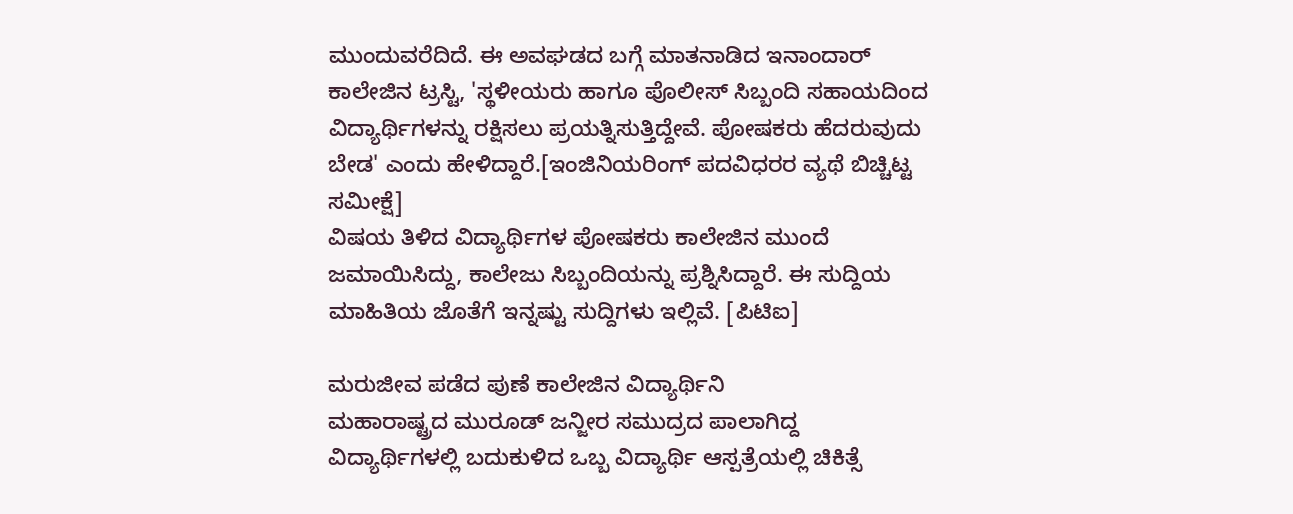ಮುಂದುವರೆದಿದೆ. ಈ ಅವಘಡದ ಬಗ್ಗೆ ಮಾತನಾಡಿದ ಇನಾಂದಾರ್ ಕಾಲೇಜಿನ ಟ್ರಸ್ಟಿ, 'ಸ್ಥಳೀಯರು ಹಾಗೂ ಪೊಲೀಸ್ ಸಿಬ್ಬಂದಿ ಸಹಾಯದಿಂದ ವಿದ್ಯಾರ್ಥಿಗಳನ್ನು ರಕ್ಷಿಸಲು ಪ್ರಯತ್ನಿಸುತ್ತಿದ್ದೇವೆ. ಪೋಷಕರು ಹೆದರುವುದು ಬೇಡ' ಎಂದು ಹೇಳಿದ್ದಾರೆ.[ಇಂಜಿನಿಯರಿಂಗ್ ಪದವಿಧರರ ವ್ಯಥೆ ಬಿಚ್ಚಿಟ್ಟ ಸಮೀಕ್ಷೆ]
ವಿಷಯ ತಿಳಿದ ವಿದ್ಯಾರ್ಥಿಗಳ ಪೋಷಕರು ಕಾಲೇಜಿನ ಮುಂದೆ ಜಮಾಯಿಸಿದ್ದು, ಕಾಲೇಜು ಸಿಬ್ಬಂದಿಯನ್ನು ಪ್ರಶ್ನಿಸಿದ್ದಾರೆ. ಈ ಸುದ್ದಿಯ ಮಾಹಿತಿಯ ಜೊತೆಗೆ ಇನ್ನಷ್ಟು ಸುದ್ದಿಗಳು ಇಲ್ಲಿವೆ. [ಪಿಟಿಐ]

ಮರುಜೀವ ಪಡೆದ ಪುಣೆ ಕಾಲೇಜಿನ ವಿದ್ಯಾರ್ಥಿನಿ
ಮಹಾರಾಷ್ಟ್ರದ ಮುರೂಡ್ ಜನ್ಜೀರ ಸಮುದ್ರದ ಪಾಲಾಗಿದ್ದ ವಿದ್ಯಾರ್ಥಿಗಳಲ್ಲಿ ಬದುಕುಳಿದ ಒಬ್ಬ ವಿದ್ಯಾರ್ಥಿ ಆಸ್ಪತ್ರೆಯಲ್ಲಿ ಚಿಕಿತ್ಸೆ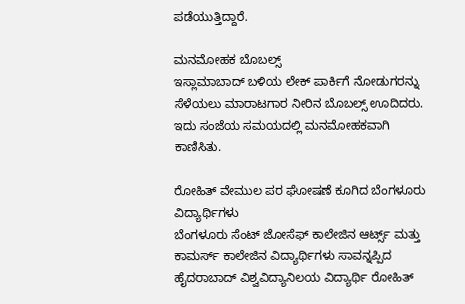ಪಡೆಯುತ್ತಿದ್ದಾರೆ.

ಮನಮೋಹಕ ಬೊಬಲ್ಸ್
ಇಸ್ಲಾಮಾಬಾದ್ ಬಳಿಯ ಲೇಕ್ ಪಾರ್ಕಿಗೆ ನೋಡುಗರನ್ನು ಸೆಳೆಯಲು ಮಾರಾಟಗಾರ ನೀರಿನ ಬೊಬಲ್ಸ್ ಊದಿದರು. ಇದು ಸಂಜೆಯ ಸಮಯದಲ್ಲಿ ಮನಮೋಹಕವಾಗಿ ಕಾಣಿಸಿತು.

ರೋಹಿತ್ ವೇಮುಲ ಪರ ಘೋಷಣೆ ಕೂಗಿದ ಬೆಂಗಳೂರು ವಿದ್ಯಾರ್ಥಿಗಳು
ಬೆಂಗಳೂರು ಸೆಂಟ್ ಜೋಸೆಫ್ ಕಾಲೇಜಿನ ಆರ್ಟ್ಸ್ ಮತ್ತು ಕಾಮರ್ಸ್ ಕಾಲೇಜಿನ ವಿದ್ಯಾರ್ಥಿಗಳು ಸಾವನ್ನಪ್ಪಿದ ಹೈದರಾಬಾದ್ ವಿಶ್ವವಿದ್ಯಾನಿಲಯ ವಿದ್ಯಾರ್ಥಿ ರೋಹಿತ್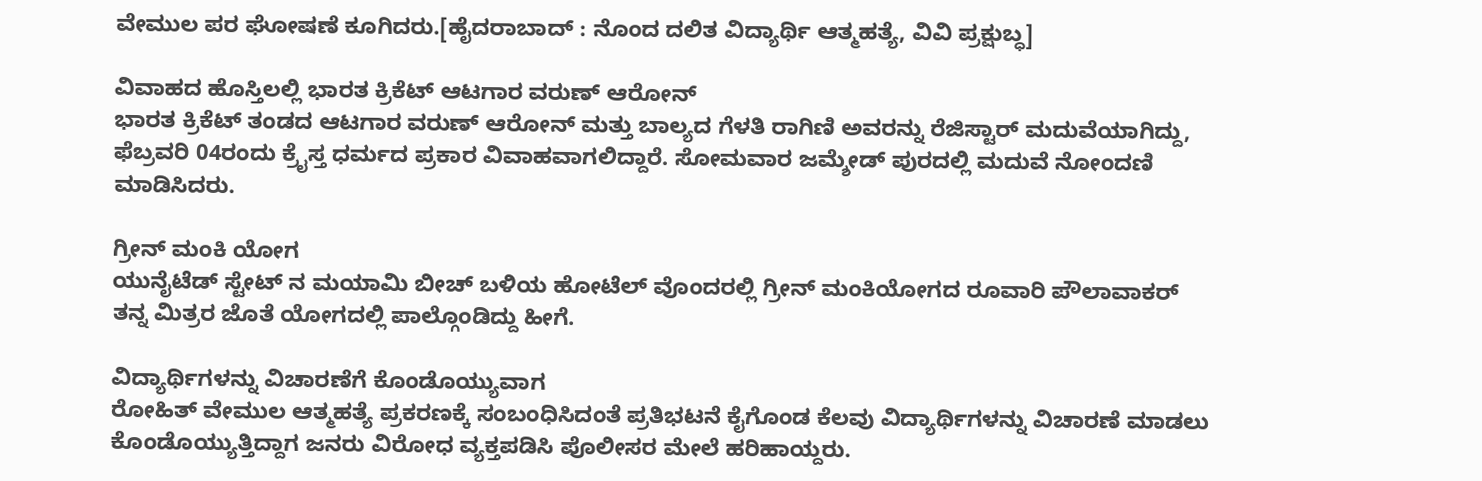ವೇಮುಲ ಪರ ಘೋಷಣೆ ಕೂಗಿದರು.[ಹೈದರಾಬಾದ್ : ನೊಂದ ದಲಿತ ವಿದ್ಯಾರ್ಥಿ ಆತ್ಮಹತ್ಯೆ, ವಿವಿ ಪ್ರಕ್ಷುಬ್ಧ]

ವಿವಾಹದ ಹೊಸ್ತಿಲಲ್ಲಿ ಭಾರತ ಕ್ರಿಕೆಟ್ ಆಟಗಾರ ವರುಣ್ ಆರೋನ್
ಭಾರತ ಕ್ರಿಕೆಟ್ ತಂಡದ ಆಟಗಾರ ವರುಣ್ ಆರೋನ್ ಮತ್ತು ಬಾಲ್ಯದ ಗೆಳತಿ ರಾಗಿಣಿ ಅವರನ್ನು ರೆಜಿಸ್ಟಾರ್ ಮದುವೆಯಾಗಿದ್ದು, ಫೆಬ್ರವರಿ 04ರಂದು ಕ್ರೈಸ್ತ ಧರ್ಮದ ಪ್ರಕಾರ ವಿವಾಹವಾಗಲಿದ್ದಾರೆ. ಸೋಮವಾರ ಜಮ್ಶೇಡ್ ಪುರದಲ್ಲಿ ಮದುವೆ ನೋಂದಣಿ ಮಾಡಿಸಿದರು.

ಗ್ರೀನ್ ಮಂಕಿ ಯೋಗ
ಯುನೈಟೆಡ್ ಸ್ಟೇಟ್ ನ ಮಯಾಮಿ ಬೀಚ್ ಬಳಿಯ ಹೋಟೆಲ್ ವೊಂದರಲ್ಲಿ ಗ್ರೀನ್ ಮಂಕಿಯೋಗದ ರೂವಾರಿ ಪೌಲಾವಾಕರ್ ತನ್ನ ಮಿತ್ರರ ಜೊತೆ ಯೋಗದಲ್ಲಿ ಪಾಲ್ಗೊಂಡಿದ್ದು ಹೀಗೆ.

ವಿದ್ಯಾರ್ಥಿಗಳನ್ನು ವಿಚಾರಣೆಗೆ ಕೊಂಡೊಯ್ಯುವಾಗ
ರೋಹಿತ್ ವೇಮುಲ ಆತ್ಮಹತ್ಯೆ ಪ್ರಕರಣಕ್ಕೆ ಸಂಬಂಧಿಸಿದಂತೆ ಪ್ರತಿಭಟನೆ ಕೈಗೊಂಡ ಕೆಲವು ವಿದ್ಯಾರ್ಥಿಗಳನ್ನು ವಿಚಾರಣೆ ಮಾಡಲು ಕೊಂಡೊಯ್ಯುತ್ತಿದ್ದಾಗ ಜನರು ವಿರೋಧ ವ್ಯಕ್ತಪಡಿಸಿ ಪೊಲೀಸರ ಮೇಲೆ ಹರಿಹಾಯ್ದರು.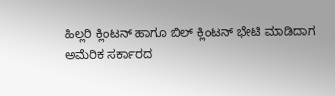ಹಿಲ್ಲರಿ ಕ್ಲಿಂಟನ್ ಹಾಗೂ ಬಿಲ್ ಕ್ಲಿಂಟನ್ ಭೇಟಿ ಮಾಡಿದಾಗ
ಅಮೆರಿಕ ಸರ್ಕಾರದ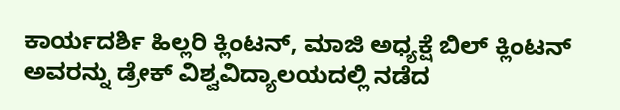ಕಾರ್ಯದರ್ಶಿ ಹಿಲ್ಲರಿ ಕ್ಲಿಂಟನ್, ಮಾಜಿ ಅಧ್ಯಕ್ಷೆ ಬಿಲ್ ಕ್ಲಿಂಟನ್ ಅವರನ್ನು ಡ್ರೇಕ್ ವಿಶ್ವವಿದ್ಯಾಲಯದಲ್ಲಿ ನಡೆದ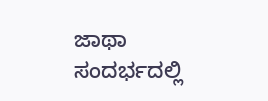ಜಾಥಾ ಸಂದರ್ಭದಲ್ಲಿ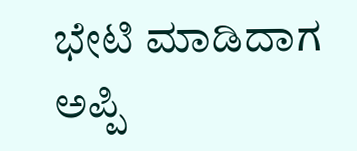ಭೇಟಿ ಮಾಡಿದಾಗ ಅಪ್ಪಿ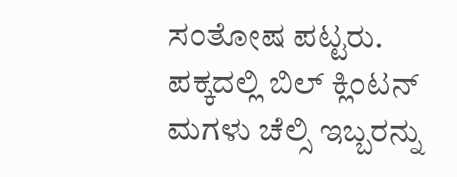ಸಂತೋಷ ಪಟ್ಟರು. ಪಕ್ಕದಲ್ಲಿ ಬಿಲ್ ಕ್ಲಿಂಟನ್ ಮಗಳು ಚೆಲ್ಸಿ ಇಬ್ಬರನ್ನು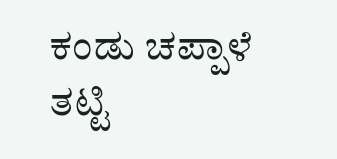ಕಂಡು ಚಪ್ಪಾಳೆ ತಟ್ಟಿ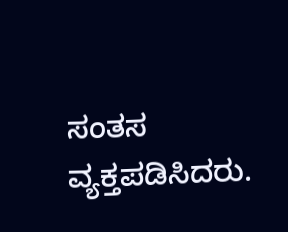ಸಂತಸ ವ್ಯಕ್ತಪಡಿಸಿದರು.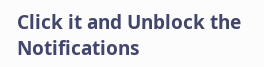Click it and Unblock the Notifications